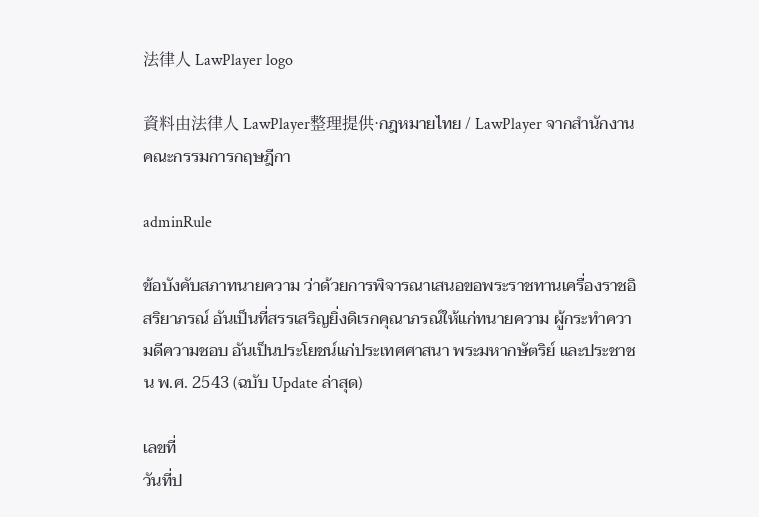法律人 LawPlayer logo

資料由法律人 LawPlayer整理提供·กฎหมายไทย / LawPlayer จากสำนักงานคณะกรรมการกฤษฎีกา

adminRule

ข้อบังคับสภาทนายความ ว่าด้วยการพิจารณาเสนอขอพระราชทานเครื่องราชอิสริยาภรณ์ อันเป็นที่สรรเสริญยิ่งดิเรกคุณาภรณ์ให้แก่ทนายความ ผู้กระทำความดีความชอบ อันเป็นประโยชน์แก่ประเทศศาสนา พระมหากษัตริย์ และประชาชน พ.ศ. 2543 (ฉบับ Update ล่าสุด)

เลขที่
วันที่ป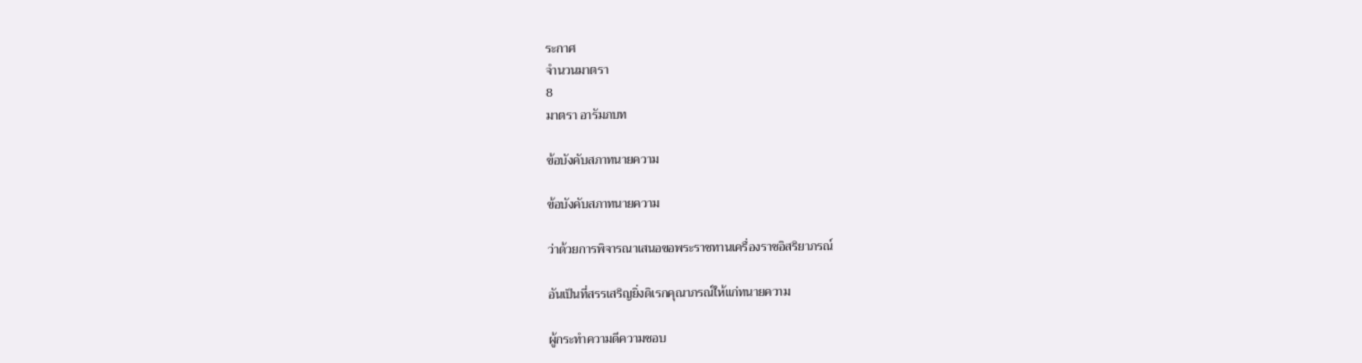ระกาศ
จำนวนมาตรา
8
มาตรา อารัมภบท

ข้อบังคับสภาทนายความ

ข้อบังคับสภาทนายความ

ว่าด้วยการพิจารณาเสนอขอพระราชทานเครื่องราชอิสริยาภรณ์

อันเป็นที่สรรเสริญยิ่งดิเรกคุณาภรณ์ให้แก่ทนายความ

ผู้กระทำความดีความชอบ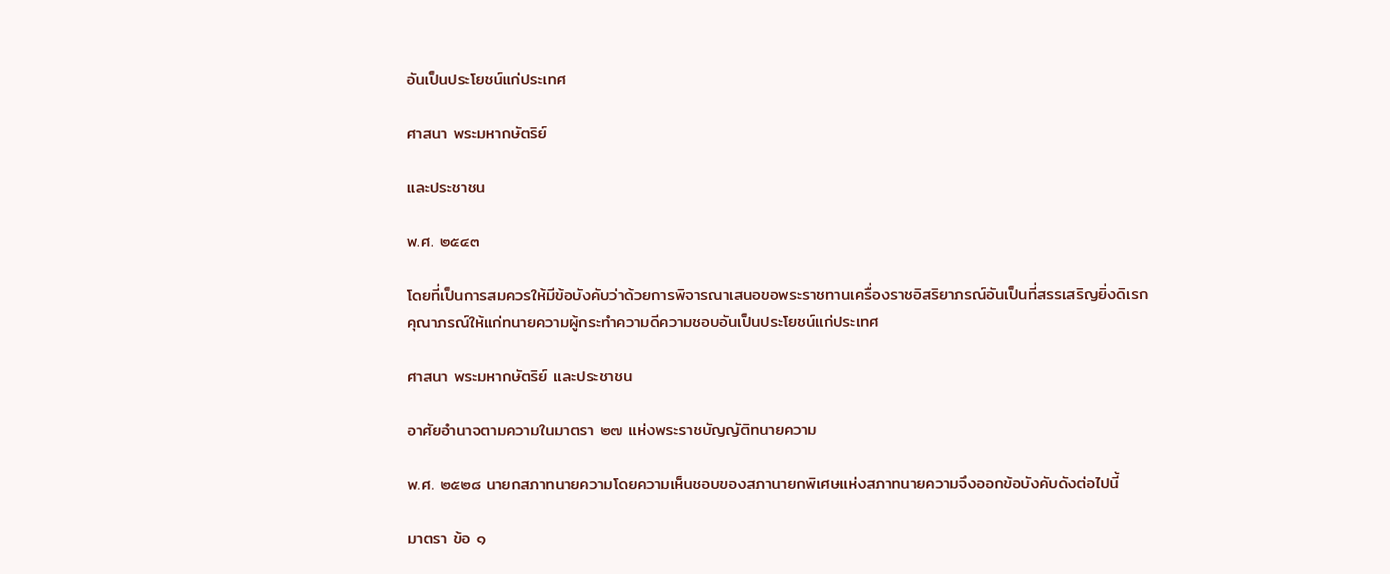อันเป็นประโยชน์แก่ประเทศ

ศาสนา พระมหากษัตริย์

และประชาชน

พ.ศ. ๒๕๔๓

โดยที่เป็นการสมควรให้มีข้อบังคับว่าด้วยการพิจารณาเสนอขอพระราชทานเครื่องราชอิสริยาภรณ์อันเป็นที่สรรเสริญยิ่งดิเรกคุณาภรณ์ให้แก่ทนายความผู้กระทำความดีความชอบอันเป็นประโยชน์แก่ประเทศ

ศาสนา พระมหากษัตริย์ และประชาชน

อาศัยอำนาจตามความในมาตรา ๒๗ แห่งพระราชบัญญัติทนายความ

พ.ศ. ๒๕๒๘ นายกสภาทนายความโดยความเห็นชอบของสภานายกพิเศษแห่งสภาทนายความจึงออกข้อบังคับดังต่อไปนี้

มาตรา ข้อ ๑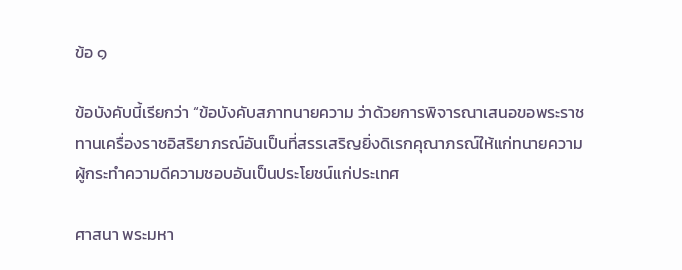ข้อ ๑

ข้อบังคับนี้เรียกว่า “ข้อบังคับสภาทนายความ ว่าด้วยการพิจารณาเสนอขอพระราชทานเครื่องราชอิสริยาภรณ์อันเป็นที่สรรเสริญยิ่งดิเรกคุณาภรณ์ให้แก่ทนายความผู้กระทำความดีความชอบอันเป็นประโยชน์แก่ประเทศ

ศาสนา พระมหา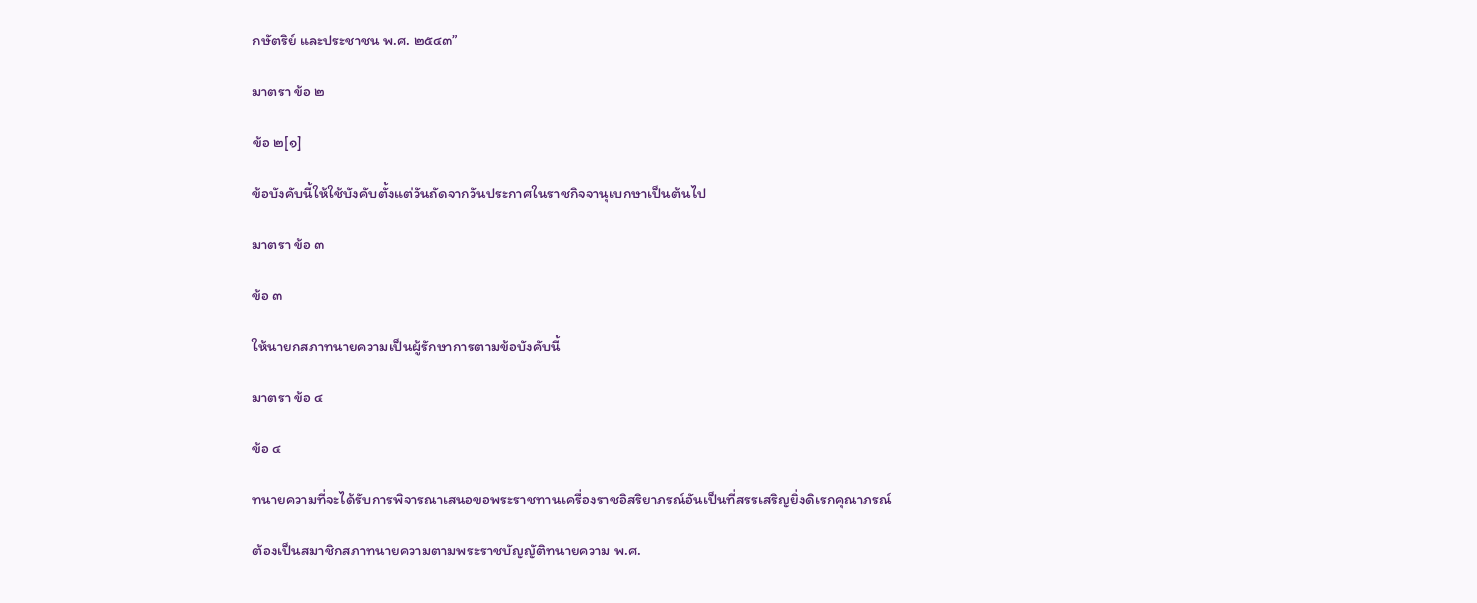กษัตริย์ และประชาชน พ.ศ. ๒๕๔๓”

มาตรา ข้อ ๒

ข้อ ๒[๑]

ข้อบังคับนี้ให้ใช้บังคับตั้งแต่วันถัดจากวันประกาศในราชกิจจานุเบกษาเป็นต้นไป

มาตรา ข้อ ๓

ข้อ ๓

ให้นายกสภาทนายความเป็นผู้รักษาการตามข้อบังคับนี้

มาตรา ข้อ ๔

ข้อ ๔

ทนายความที่จะได้รับการพิจารณาเสนอขอพระราชทานเครื่องราชอิสริยาภรณ์อันเป็นที่สรรเสริญยิ่งดิเรกคุณาภรณ์

ต้องเป็นสมาชิกสภาทนายความตามพระราชบัญญัติทนายความ พ.ศ.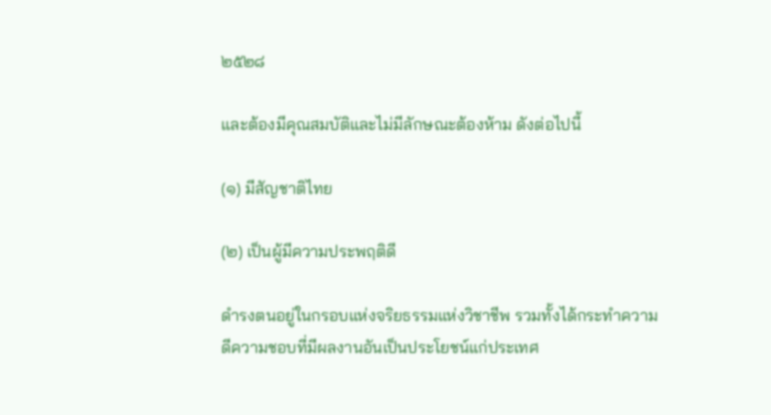๒๕๒๘

และต้องมีคุณสมบัติและไม่มีลักษณะต้องห้าม ดังต่อไปนี้

(๑) มีสัญชาติไทย

(๒) เป็นผู้มีความประพฤติดี

ดำรงตนอยู่ในกรอบแห่งจริยธรรมแห่งวิชาชีพ รวมทั้งได้กระทำความดีความชอบที่มีผลงานอันเป็นประโยชน์แก่ประเทศ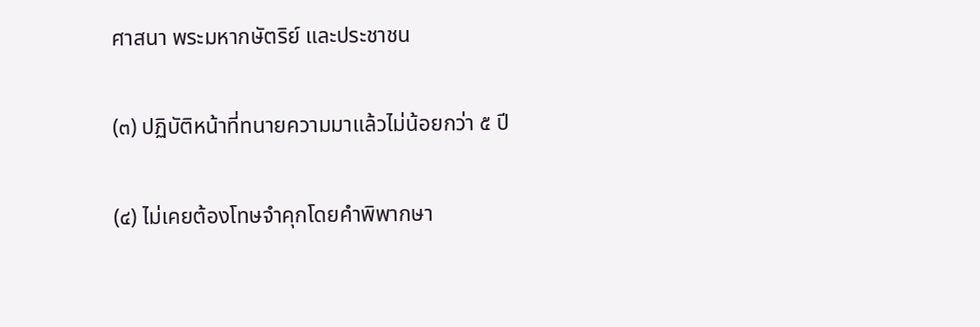ศาสนา พระมหากษัตริย์ และประชาชน

(๓) ปฏิบัติหน้าที่ทนายความมาแล้วไม่น้อยกว่า ๕ ปี

(๔) ไม่เคยต้องโทษจำคุกโดยคำพิพากษา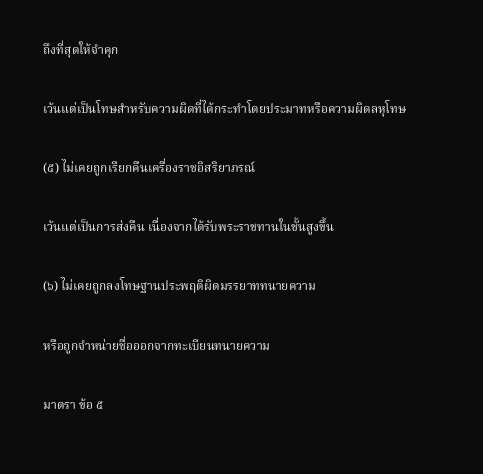ถึงที่สุดให้จำคุก

เว้นแต่เป็นโทษสำหรับความผิดที่ได้กระทำโดยประมาทหรือความผิดลหุโทษ

(๕) ไม่เคยถูกเรียกคืนเครื่องราชอิสริยาภรณ์

เว้นแต่เป็นการส่งคืน เนื่องจากได้รับพระราชทานในชั้นสูงขึ้น

(๖) ไม่เคยถูกลงโทษฐานประพฤติผิดมรรยาททนายความ

หรือถูกจำหน่ายชื่อออกจากทะเบียนทนายความ

มาตรา ข้อ ๕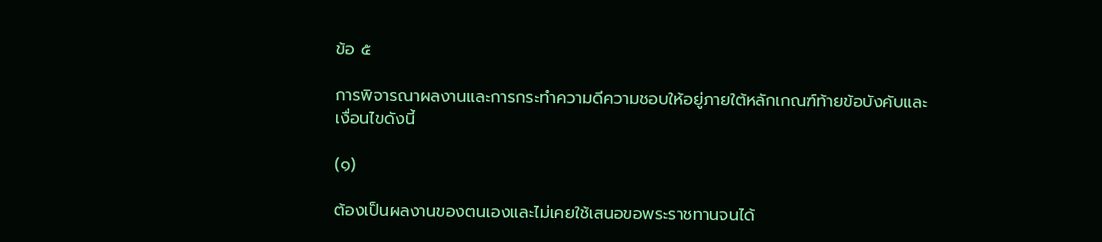ข้อ ๕

การพิจารณาผลงานและการกระทำความดีความชอบให้อยู่ภายใต้หลักเกณฑ์ท้ายข้อบังคับและเงื่อนไขดังนี้

(๑)

ต้องเป็นผลงานของตนเองและไม่เคยใช้เสนอขอพระราชทานจนได้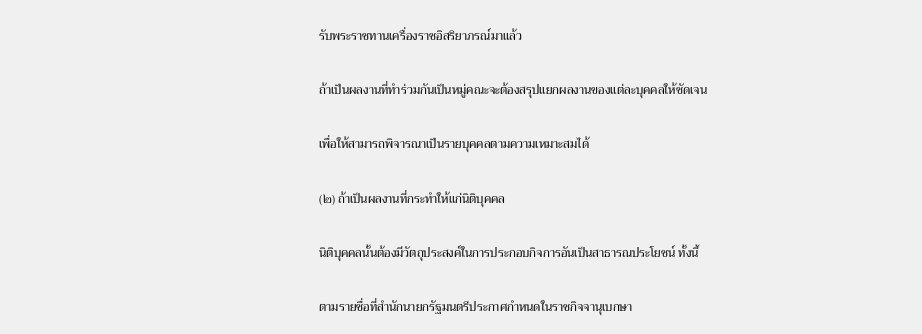รับพระราชทานเครื่องราชอิสริยาภรณ์มาแล้ว

ถ้าเป็นผลงานที่ทำร่วมกันเป็นหมู่คณะจะต้องสรุปแยกผลงานของแต่ละบุคคลให้ชัดเจน

เพื่อให้สามารถพิจารณาเป็นรายบุคคลตามความเหมาะสมได้

(๒) ถ้าเป็นผลงานที่กระทำให้แก่นิติบุคคล

นิติบุคคลนั้นต้องมีวัตถุประสงค์ในการประกอบกิจการอันเป็นสาธารณประโยชน์ ทั้งนี้

ตามรายชื่อที่สำนักนายกรัฐมนตรีประกาศกำหนดในราชกิจจานุเบกษา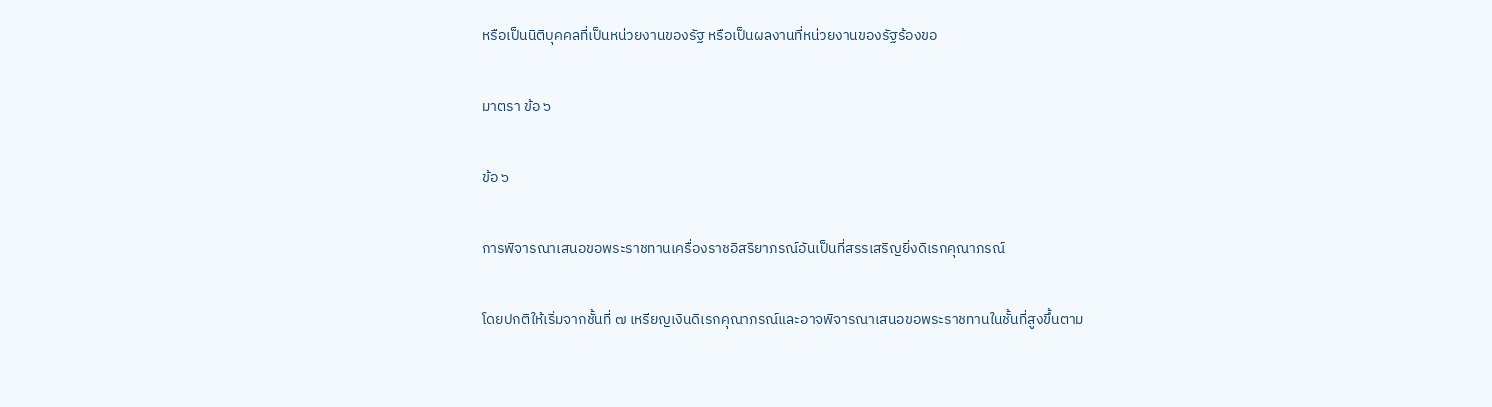หรือเป็นนิติบุคคลที่เป็นหน่วยงานของรัฐ หรือเป็นผลงานที่หน่วยงานของรัฐร้องขอ

มาตรา ข้อ ๖

ข้อ ๖

การพิจารณาเสนอขอพระราชทานเครื่องราชอิสริยาภรณ์อันเป็นที่สรรเสริญยิ่งดิเรกคุณาภรณ์

โดยปกติให้เริ่มจากชั้นที่ ๗ เหรียญเงินดิเรกคุณาภรณ์และอาจพิจารณาเสนอขอพระราชทานในชั้นที่สูงขึ้นตาม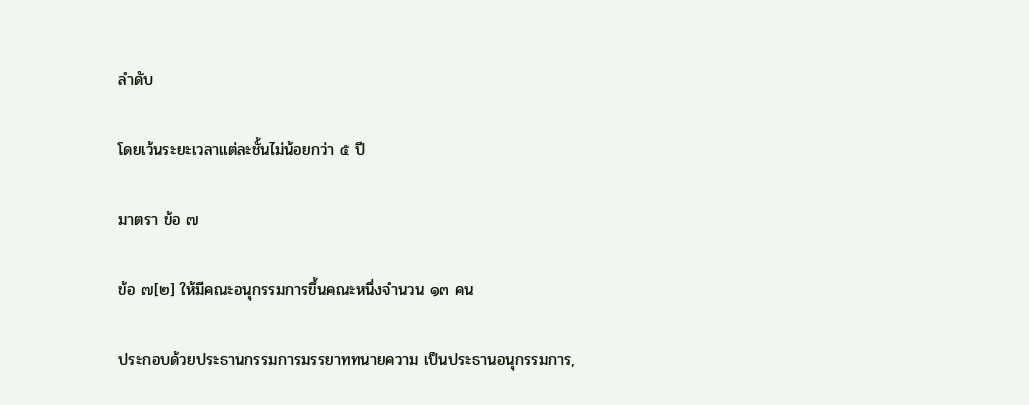ลำดับ

โดยเว้นระยะเวลาแต่ละชั้นไม่น้อยกว่า ๕ ปี

มาตรา ข้อ ๗

ข้อ ๗[๒] ให้มีคณะอนุกรรมการขึ้นคณะหนึ่งจำนวน ๑๓ คน

ประกอบด้วยประธานกรรมการมรรยาททนายความ เป็นประธานอนุกรรมการ,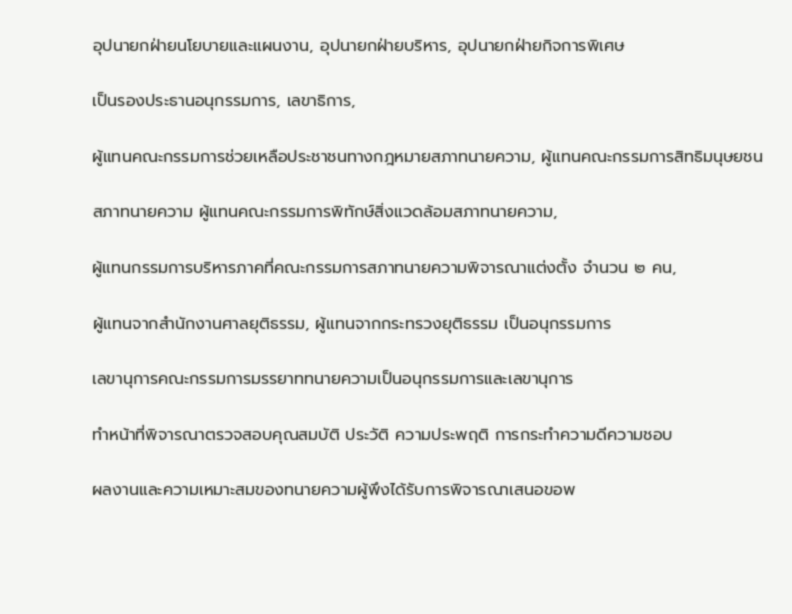อุปนายกฝ่ายนโยบายและแผนงาน, อุปนายกฝ่ายบริหาร, อุปนายกฝ่ายกิจการพิเศษ

เป็นรองประธานอนุกรรมการ, เลขาธิการ,

ผู้แทนคณะกรรมการช่วยเหลือประชาชนทางกฎหมายสภาทนายความ, ผู้แทนคณะกรรมการสิทธิมนุษยชน

สภาทนายความ ผู้แทนคณะกรรมการพิทักษ์สิ่งแวดล้อมสภาทนายความ,

ผู้แทนกรรมการบริหารภาคที่คณะกรรมการสภาทนายความพิจารณาแต่งตั้ง จำนวน ๒ คน,

ผู้แทนจากสำนักงานศาลยุติธรรม, ผู้แทนจากกระทรวงยุติธรรม เป็นอนุกรรมการ

เลขานุการคณะกรรมการมรรยาททนายความเป็นอนุกรรมการและเลขานุการ

ทำหน้าที่พิจารณาตรวจสอบคุณสมบัติ ประวัติ ความประพฤติ การกระทำความดีความชอบ

ผลงานและความเหมาะสมของทนายความผู้พึงได้รับการพิจารณาเสนอขอพ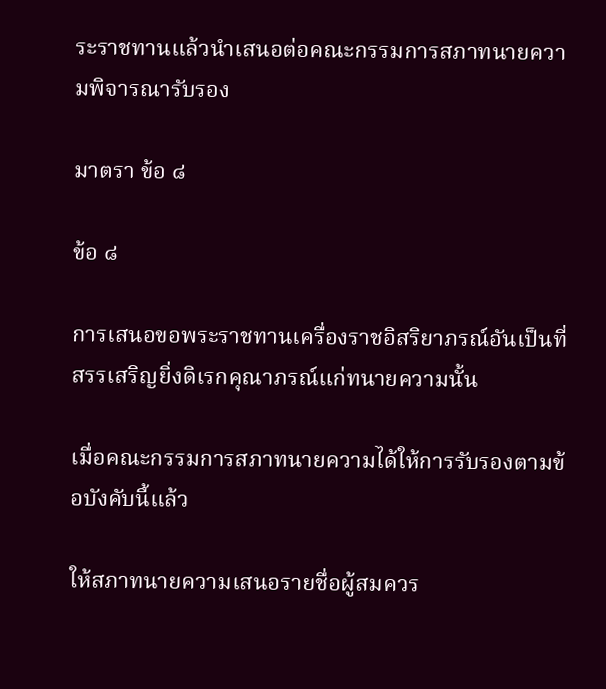ระราชทานแล้วนำเสนอต่อคณะกรรมการสภาทนายความพิจารณารับรอง

มาตรา ข้อ ๘

ข้อ ๘

การเสนอขอพระราชทานเครื่องราชอิสริยาภรณ์อันเป็นที่สรรเสริญยิ่งดิเรกคุณาภรณ์แก่ทนายความนั้น

เมื่อคณะกรรมการสภาทนายความได้ให้การรับรองตามข้อบังคับนี้แล้ว

ให้สภาทนายความเสนอรายชื่อผู้สมควร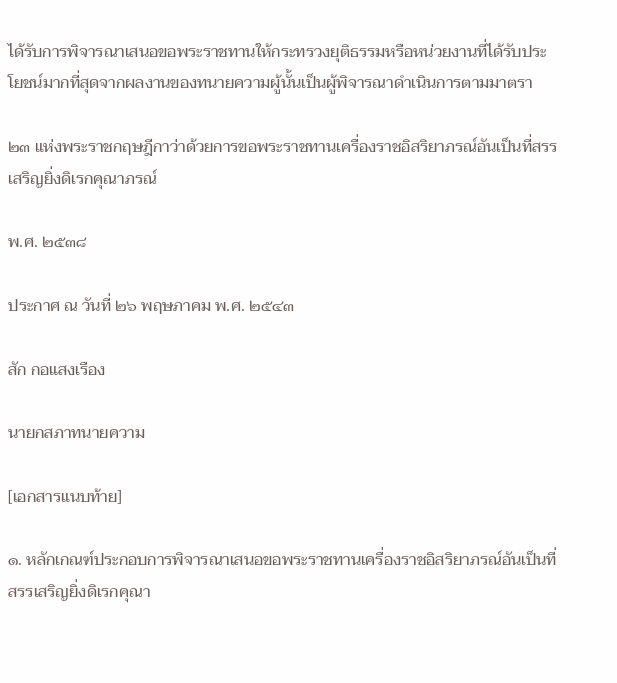ได้รับการพิจารณาเสนอขอพระราชทานให้กระทรวงยุติธรรมหรือหน่วยงานที่ได้รับประโยชน์มากที่สุดจากผลงานของทนายความผู้นั้นเป็นผู้พิจารณาดำเนินการตามมาตรา

๒๓ แห่งพระราชกฤษฎีกาว่าด้วยการขอพระราชทานเครื่องราชอิสริยาภรณ์อันเป็นที่สรรเสริญยิ่งดิเรกคุณาภรณ์

พ.ศ. ๒๕๓๘

ประกาศ ณ วันที่ ๒๖ พฤษภาคม พ.ศ. ๒๕๔๓

สัก กอแสงเรือง

นายกสภาทนายความ

[เอกสารแนบท้าย]

๑. หลักเกณฑ์ประกอบการพิจารณาเสนอขอพระราชทานเครื่องราชอิสริยาภรณ์อันเป็นที่สรรเสริญยิ่งดิเรกคุณา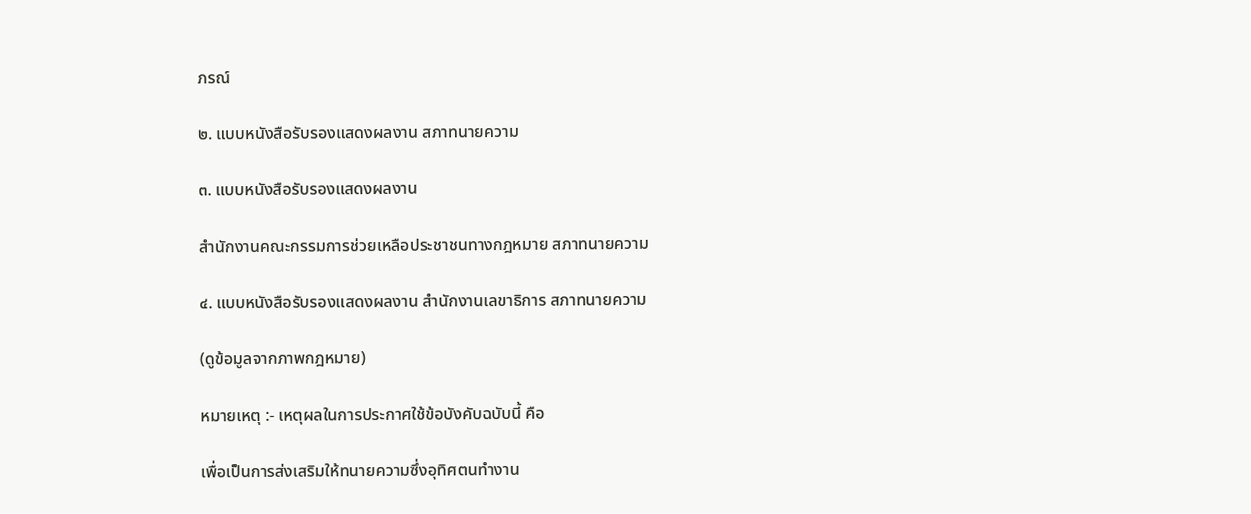ภรณ์

๒. แบบหนังสือรับรองแสดงผลงาน สภาทนายความ

๓. แบบหนังสือรับรองแสดงผลงาน

สำนักงานคณะกรรมการช่วยเหลือประชาชนทางกฎหมาย สภาทนายความ

๔. แบบหนังสือรับรองแสดงผลงาน สำนักงานเลขาธิการ สภาทนายความ

(ดูข้อมูลจากภาพกฎหมาย)

หมายเหตุ :- เหตุผลในการประกาศใช้ข้อบังคับฉบับนี้ คือ

เพื่อเป็นการส่งเสริมให้ทนายความซึ่งอุทิศตนทำงาน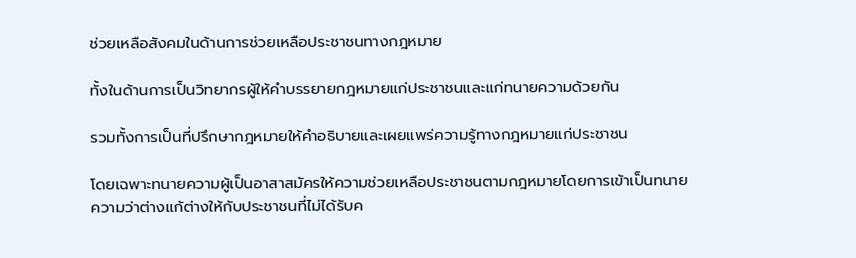ช่วยเหลือสังคมในด้านการช่วยเหลือประชาชนทางกฎหมาย

ทั้งในด้านการเป็นวิทยากรผู้ให้คำบรรยายกฎหมายแก่ประชาชนและแก่ทนายความด้วยกัน

รวมทั้งการเป็นที่ปรึกษากฎหมายให้คำอธิบายและเผยแพร่ความรู้ทางกฎหมายแก่ประชาชน

โดยเฉพาะทนายความผู้เป็นอาสาสมัครให้ความช่วยเหลือประชาชนตามกฎหมายโดยการเข้าเป็นทนายความว่าต่างแก้ต่างให้กับประชาชนที่ไม่ได้รับค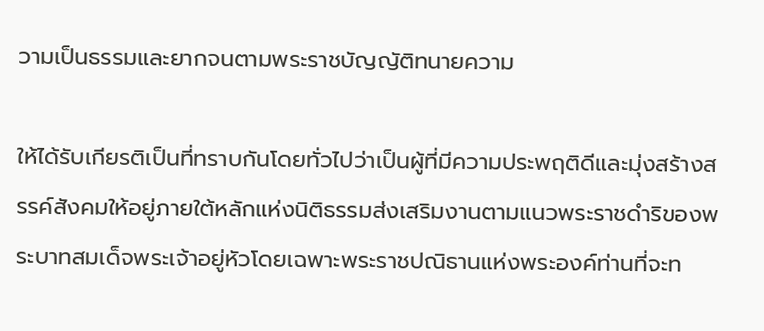วามเป็นธรรมและยากจนตามพระราชบัญญัติทนายความ

ให้ได้รับเกียรติเป็นที่ทราบกันโดยทั่วไปว่าเป็นผู้ที่มีความประพฤติดีและมุ่งสร้างสรรค์สังคมให้อยู่ภายใต้หลักแห่งนิติธรรมส่งเสริมงานตามแนวพระราชดำริของพระบาทสมเด็จพระเจ้าอยู่หัวโดยเฉพาะพระราชปณิธานแห่งพระองค์ท่านที่จะท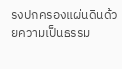รงปกครองแผ่นดินด้วยความเป็นธรรม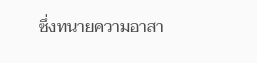ซึ่งทนายความอาสา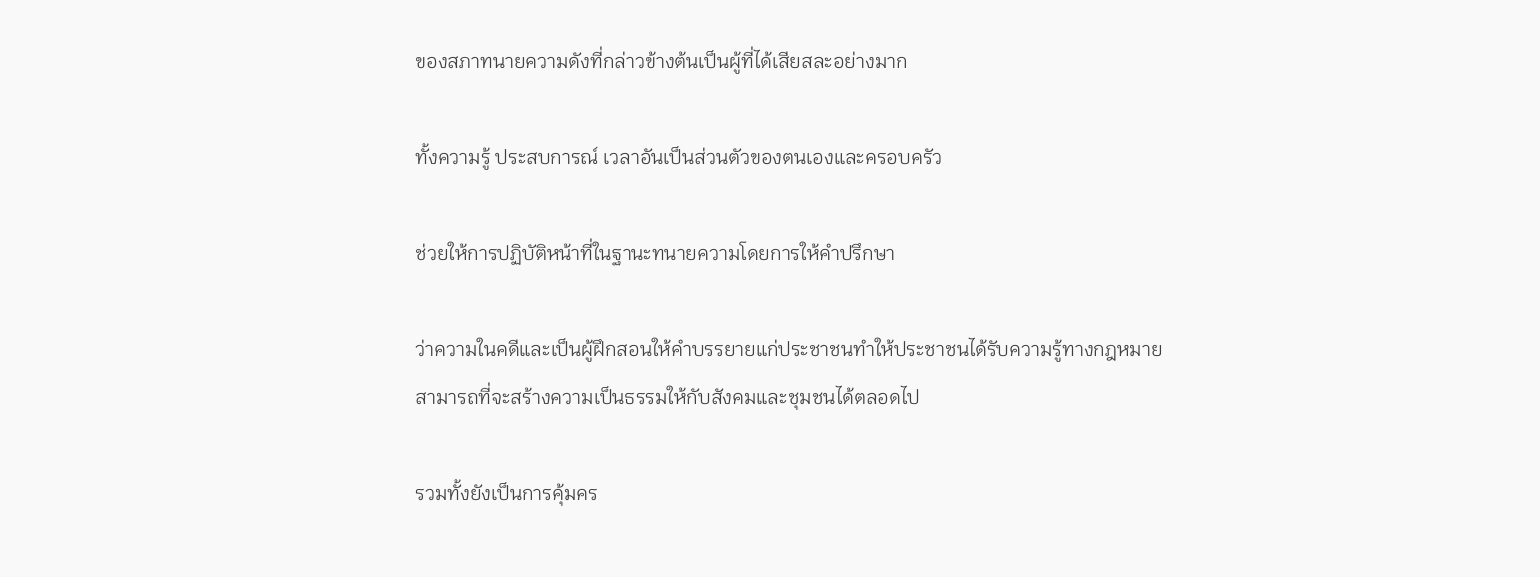ของสภาทนายความดังที่กล่าวข้างต้นเป็นผู้ที่ได้เสียสละอย่างมาก

ทั้งความรู้ ประสบการณ์ เวลาอันเป็นส่วนตัวของตนเองและครอบครัว

ช่วยให้การปฏิบัติหน้าที่ในฐานะทนายความโดยการให้คำปรึกษา

ว่าความในคดีและเป็นผู้ฝึกสอนให้คำบรรยายแก่ประชาชนทำให้ประชาชนได้รับความรู้ทางกฎหมายสามารถที่จะสร้างความเป็นธรรมให้กับสังคมและชุมชนได้ตลอดไป

รวมทั้งยังเป็นการคุ้มคร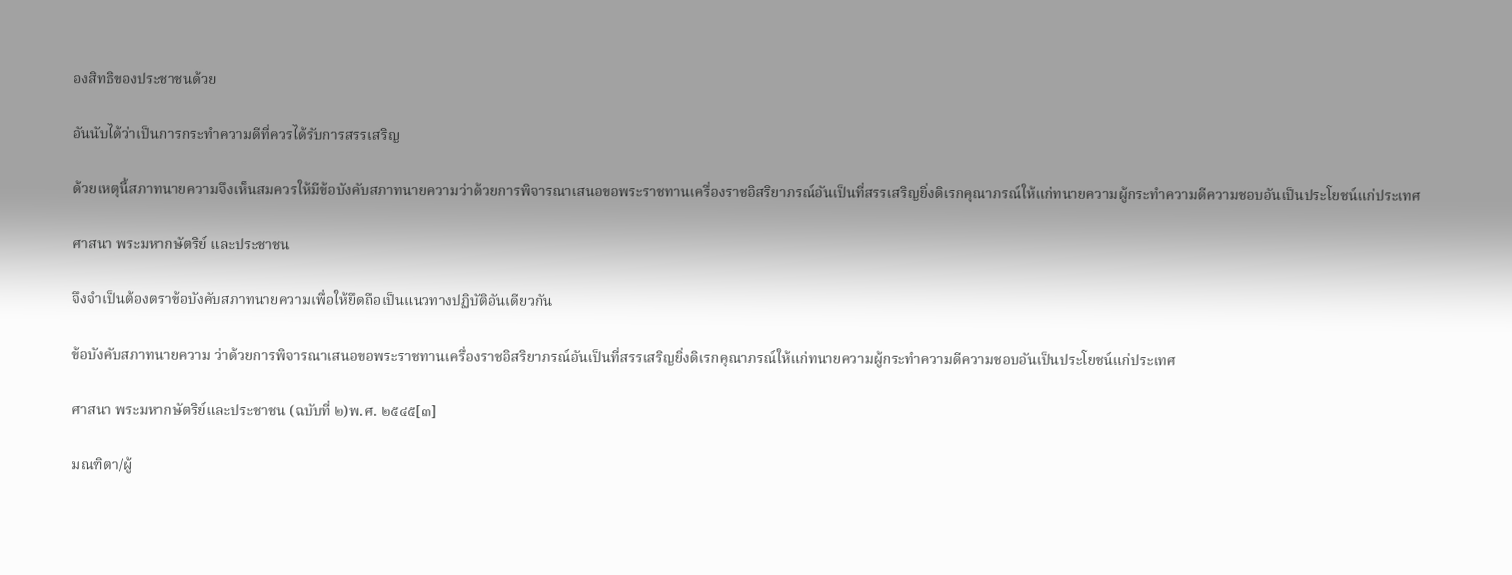องสิทธิของประชาชนด้วย

อันนับได้ว่าเป็นการกระทำความดีที่ควรได้รับการสรรเสริญ

ด้วยเหตุนี้สภาทนายความจึงเห็นสมควรให้มีข้อบังคับสภาทนายความว่าด้วยการพิจารณาเสนอขอพระราชทานเครื่องราชอิสริยาภรณ์อันเป็นที่สรรเสริญยิ่งดิเรกคุณาภรณ์ให้แก่ทนายความผู้กระทำความดีความชอบอันเป็นประโยชน์แก่ประเทศ

ศาสนา พระมหากษัตริย์ และประชาชน

จึงจำเป็นต้องตราข้อบังคับสภาทนายความเพื่อให้ยึดถือเป็นแนวทางปฏิบัติอันเดียวกัน

ข้อบังคับสภาทนายความ ว่าด้วยการพิจารณาเสนอขอพระราชทานเครื่องราชอิสริยาภรณ์อันเป็นที่สรรเสริญยิ่งดิเรกคุณาภรณ์ให้แก่ทนายความผู้กระทำความดีความชอบอันเป็นประโยชน์แก่ประเทศ

ศาสนา พระมหากษัตริย์และประชาชน (ฉบับที่ ๒)พ.ศ. ๒๕๔๕[๓]

มณฑิตา/ผู้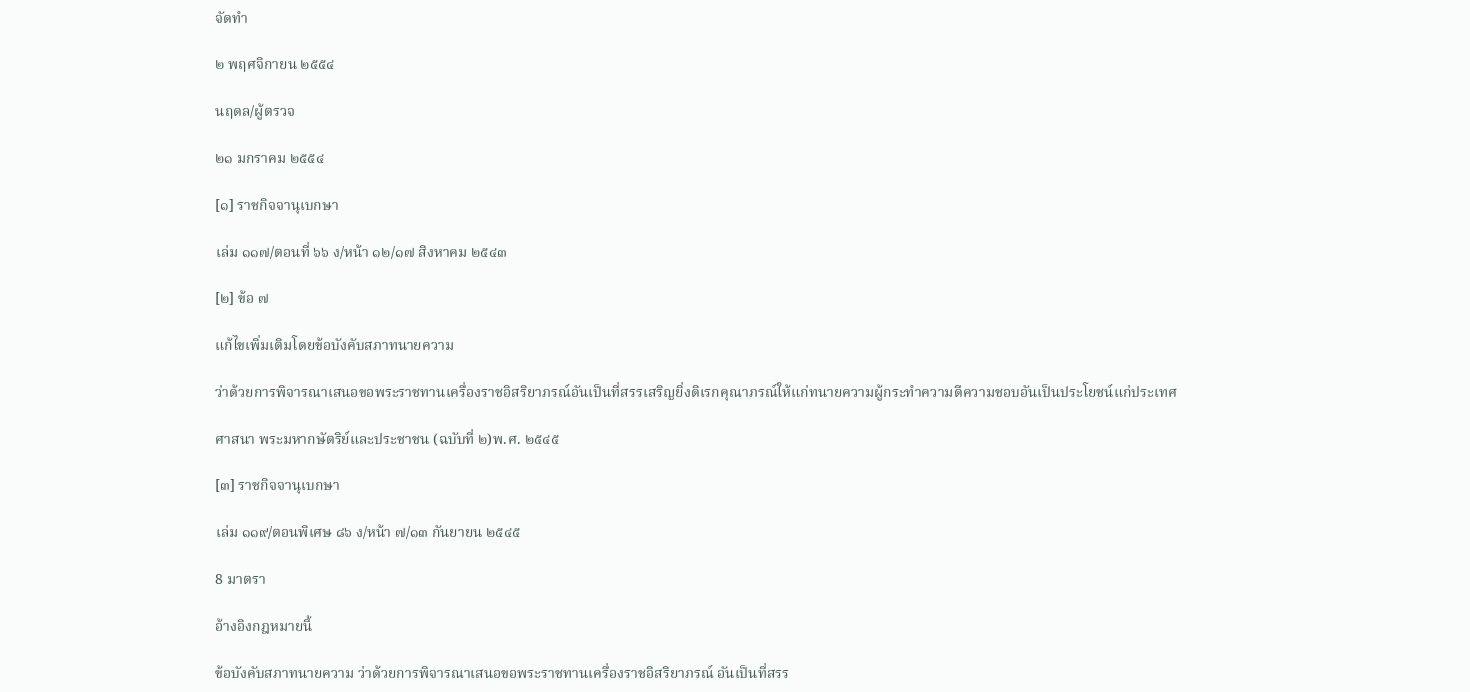จัดทำ

๒ พฤศจิกายน ๒๕๕๔

นฤดล/ผู้ตรวจ

๒๑ มกราคม ๒๕๕๔

[๑] ราชกิจจานุเบกษา

เล่ม ๑๑๗/ตอนที่ ๖๖ ง/หน้า ๑๒/๑๗ สิงหาคม ๒๕๔๓

[๒] ข้อ ๗

แก้ไขเพิ่มเติมโดยข้อบังคับสภาทนายความ

ว่าด้วยการพิจารณาเสนอขอพระราชทานเครื่องราชอิสริยาภรณ์อันเป็นที่สรรเสริญยิ่งดิเรกคุณาภรณ์ให้แก่ทนายความผู้กระทำความดีความชอบอันเป็นประโยชน์แก่ประเทศ

ศาสนา พระมหากษัตริย์และประชาชน (ฉบับที่ ๒)พ.ศ. ๒๕๔๕

[๓] ราชกิจจานุเบกษา

เล่ม ๑๑๙/ตอนพิเศษ ๘๖ ง/หน้า ๗/๑๓ กันยายน ๒๕๔๕

8 มาตรา

อ้างอิงกฎหมายนี้

ข้อบังคับสภาทนายความ ว่าด้วยการพิจารณาเสนอขอพระราชทานเครื่องราชอิสริยาภรณ์ อันเป็นที่สรร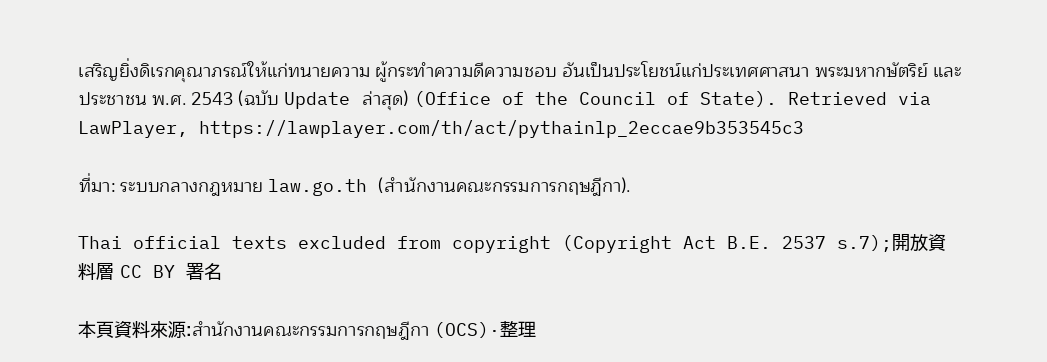เสริญยิ่งดิเรกคุณาภรณ์ให้แก่ทนายความ ผู้กระทำความดีความชอบ อันเป็นประโยชน์แก่ประเทศศาสนา พระมหากษัตริย์ และประชาชน พ.ศ. 2543 (ฉบับ Update ล่าสุด) (Office of the Council of State). Retrieved via LawPlayer, https://lawplayer.com/th/act/pythainlp_2eccae9b353545c3

ที่มา: ระบบกลางกฎหมาย law.go.th (สำนักงานคณะกรรมการกฤษฎีกา).

Thai official texts excluded from copyright (Copyright Act B.E. 2537 s.7);開放資料層 CC BY 署名

本頁資料來源:สำนักงานคณะกรรมการกฤษฎีกา (OCS)·整理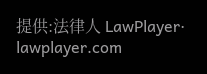提供:法律人 LawPlayer· lawplayer.com